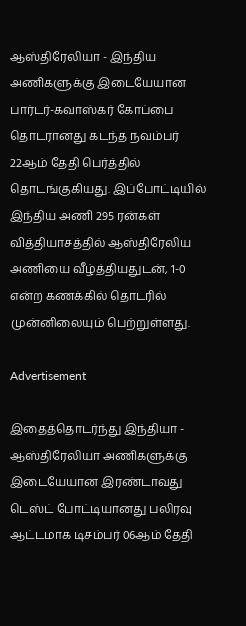ஆஸ்திரேலியா - இந்திய அணிகளுக்கு இடையேயான பார்டர்-கவாஸ்கர் கோப்பை தொடரானது கடந்த நவம்பர் 22ஆம் தேதி பெர்த்தில் தொடங்குகியது. இப்போட்டியில் இந்திய அணி 295 ரன்கள் வித்தியாசத்தில் ஆஸ்திரேலிய அணியை வீழ்த்தியதுடன், 1-0 என்ற கணக்கில் தொடரில் முன்னிலையும் பெற்றுள்ளது.

Advertisement

இதைத்தொடர்ந்து இந்தியா - ஆஸ்திரேலியா அணிகளுக்கு இடையேயான இரண்டாவது டெஸ்ட் போட்டியானது பலிரவு ஆட்டமாக டிசம்பர் 06ஆம் தேதி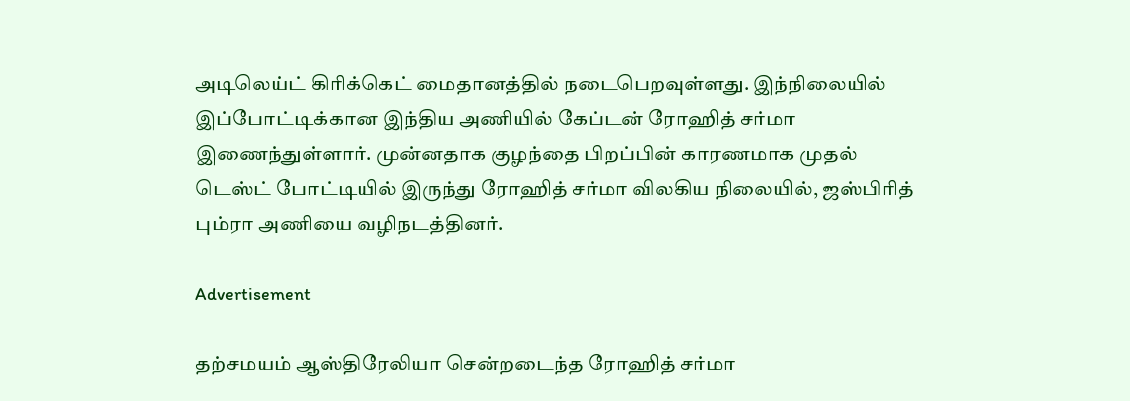அடிலெய்ட் கிரிக்கெட் மைதானத்தில் நடைபெறவுள்ளது. இந்நிலையில் இப்போட்டிக்கான இந்திய அணியில் கேப்டன் ரோஹித் சர்மா இணைந்துள்ளார். முன்னதாக குழந்தை பிறப்பின் காரணமாக முதல் டெஸ்ட் போட்டியில் இருந்து ரோஹித் சர்மா விலகிய நிலையில், ஜஸ்பிரித் பும்ரா அணியை வழிநடத்தினர்.

Advertisement

தற்சமயம் ஆஸ்திரேலியா சென்றடைந்த ரோஹித் சர்மா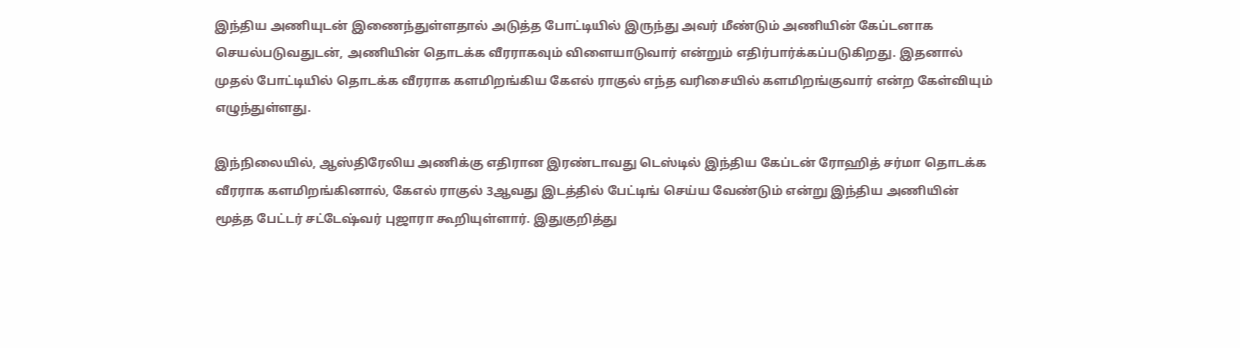இந்திய அணியுடன் இணைந்துள்ளதால் அடுத்த போட்டியில் இருந்து அவர் மீண்டும் அணியின் கேப்டனாக செயல்படுவதுடன், அணியின் தொடக்க வீரராகவும் விளையாடுவார் என்றும் எதிர்பார்க்கப்படுகிறது. இதனால் முதல் போட்டியில் தொடக்க வீரராக களமிறங்கிய கேஎல் ராகுல் எந்த வரிசையில் களமிறங்குவார் என்ற கேள்வியும் எழுந்துள்ளது.

இந்நிலையில், ஆஸ்திரேலிய அணிக்கு எதிரான இரண்டாவது டெஸ்டில் இந்திய கேப்டன் ரோஹித் சர்மா தொடக்க வீரராக களமிறங்கினால், கேஎல் ராகுல் 3ஆவது இடத்தில் பேட்டிங் செய்ய வேண்டும் என்று இந்திய அணியின் மூத்த பேட்டர் சட்டேஷ்வர் புஜாரா கூறியுள்ளார். இதுகுறித்து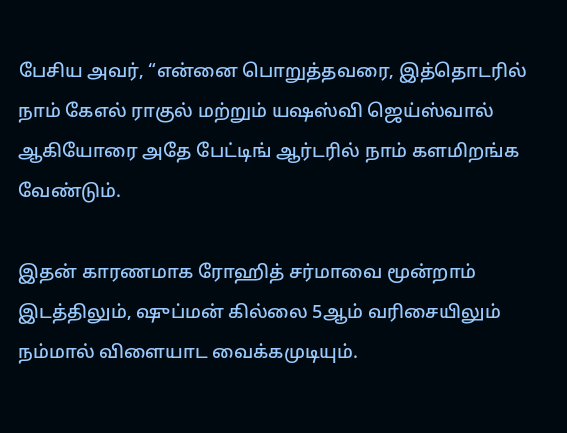பேசிய அவர், “என்னை பொறுத்தவரை, இத்தொடரில் நாம் கேஎல் ராகுல் மற்றும் யஷஸ்வி ஜெய்ஸ்வால் ஆகியோரை அதே பேட்டிங் ஆர்டரில் நாம் களமிறங்க வேண்டும்.

இதன் காரணமாக ரோஹித் சர்மாவை மூன்றாம் இடத்திலும், ஷுப்மன் கில்லை 5ஆம் வரிசையிலும் நம்மால் விளையாட வைக்கமுடியும்.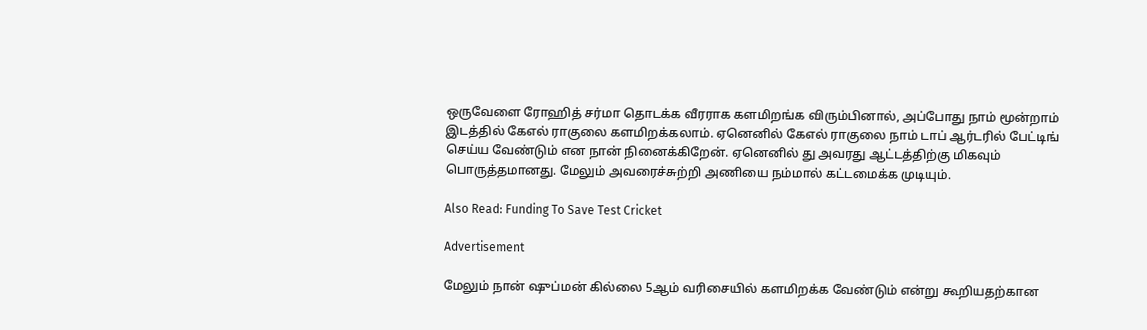ஒருவேளை ரோஹித் சர்மா தொடக்க வீரராக களமிறங்க விரும்பினால், அப்போது நாம் மூன்றாம் இடத்தில் கேஎல் ராகுலை களமிறக்கலாம். ஏனெனில் கேஎல் ராகுலை நாம் டாப் ஆர்டரில் பேட்டிங் செய்ய வேண்டும் என நான் நினைக்கிறேன். ஏனெனில் து அவரது ஆட்டத்திற்கு மிகவும் பொருத்தமானது. மேலும் அவரைச்சுற்றி அணியை நம்மால் கட்டமைக்க முடியும்.

Also Read: Funding To Save Test Cricket

Advertisement

மேலும் நான் ஷுப்மன் கில்லை 5ஆம் வரிசையில் களமிறக்க வேண்டும் என்று கூறியதற்கான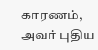காரணம், அவர் புதிய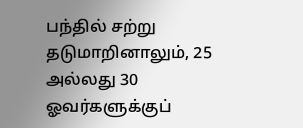பந்தில் சற்று தடுமாறினாலும், 25 அல்லது 30 ஓவர்களுக்குப்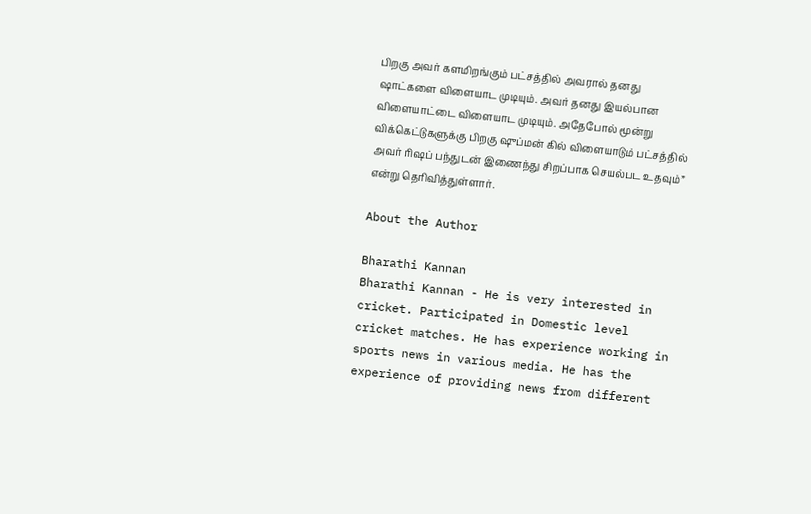பிறகு அவர் களமிறங்கும் பட்சத்தில் அவரால் தனது ஷாட்களை விளையாட முடியும். அவர் தனது இயல்பான விளையாட்டை விளையாட முடியும். அதேபோல் மூன்று விக்கெட்டுகளுக்கு பிறகு ஷுப்மன் கில் விளையாடும் பட்சத்தில் அவர் ரிஷப் பந்துடன் இணைந்து சிறப்பாக செயல்பட உதவும்” என்று தெரிவித்துள்ளார்.

About the Author

Bharathi Kannan
Bharathi Kannan - He is very interested in cricket. Participated in Domestic level cricket matches. He has experience working in sports news in various media. He has the experience of providing news from different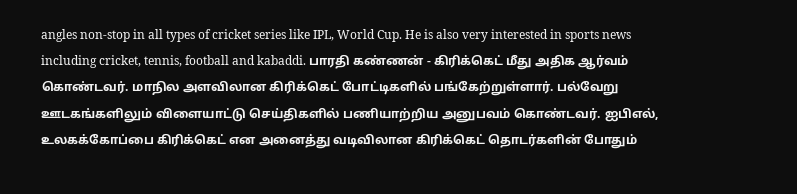angles non-stop in all types of cricket series like IPL, World Cup. He is also very interested in sports news including cricket, tennis, football and kabaddi. பாரதி கண்ணன் - கிரிக்கெட் மீது அதிக ஆர்வம் கொண்டவர். மாநில அளவிலான கிரிக்கெட் போட்டிகளில் பங்கேற்றுள்ளார். பல்வேறு ஊடகங்களிலும் விளையாட்டு செய்திகளில் பணியாற்றிய அனுபவம் கொண்டவர். ஐபிஎல், உலகக்கோப்பை கிரிக்கெட் என அனைத்து வடிவிலான கிரிக்கெட் தொடர்களின் போதும்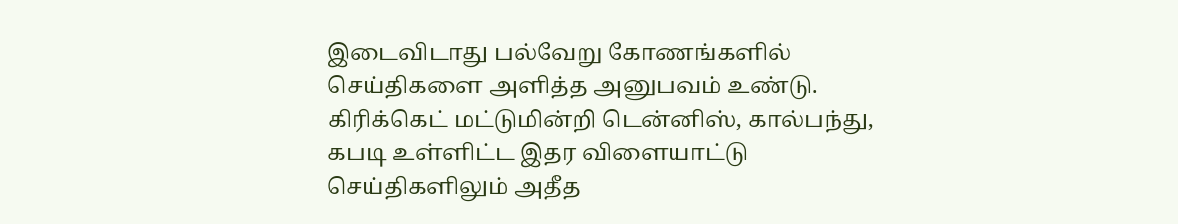இடைவிடாது பல்வேறு கோணங்களில் செய்திகளை அளித்த அனுபவம் உண்டு. கிரிக்கெட் மட்டுமின்றி டென்னிஸ், கால்பந்து, கபடி உள்ளிட்ட இதர விளையாட்டு செய்திகளிலும் அதீத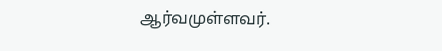ஆர்வமுள்ளவர்.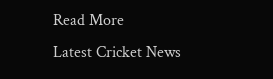Read More
Latest Cricket News